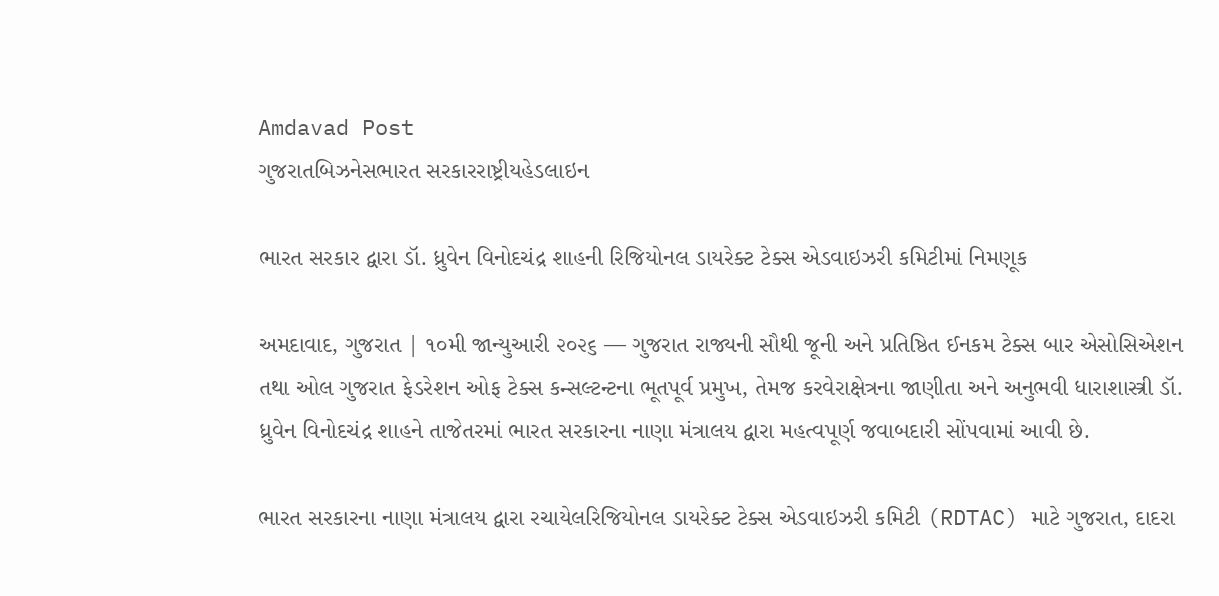Amdavad Post
ગુજરાતબિઝનેસભારત સરકારરાષ્ટ્રીયહેડલાઇન

ભારત સરકાર દ્વારા ડૉ. ધ્રુવેન વિનોદચંદ્ર શાહની રિજિયોનલ ડાયરેક્ટ ટેક્સ એડવાઇઝરી કમિટીમાં નિમણૂક

અમદાવાદ, ગુજરાત | ૧૦મી જાન્યુઆરી ૨૦૨૬ — ગુજરાત રાજ્યની સૌથી જૂની અને પ્રતિષ્ઠિત ઈનકમ ટેક્સ બાર એસોસિએશન તથા ઓલ ગુજરાત ફેડરેશન ઓફ ટેક્સ કન્સલ્ટન્ટના ભૂતપૂર્વ પ્રમુખ, તેમજ કરવેરાક્ષેત્રના જાણીતા અને અનુભવી ધારાશાસ્ત્રી ડૉ. ધ્રુવેન વિનોદચંદ્ર શાહને તાજેતરમાં ભારત સરકારના નાણા મંત્રાલય દ્વારા મહત્વપૂર્ણ જવાબદારી સોંપવામાં આવી છે.

ભારત સરકારના નાણા મંત્રાલય દ્વારા રચાયેલરિજિયોનલ ડાયરેક્ટ ટેક્સ એડવાઇઝરી કમિટી (RDTAC) માટે ગુજરાત, દાદરા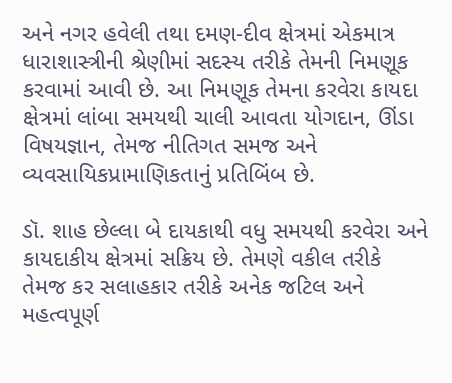અને નગર હવેલી તથા દમણ-દીવ ક્ષેત્રમાં એકમાત્ર ધારાશાસ્ત્રીની શ્રેણીમાં સદસ્ય તરીકે તેમની નિમણૂક કરવામાં આવી છે. આ નિમણૂક તેમના કરવેરા કાયદા ક્ષેત્રમાં લાંબા સમયથી ચાલી આવતા યોગદાન, ઊંડા વિષયજ્ઞાન, તેમજ નીતિગત સમજ અને વ્યવસાયિકપ્રામાણિકતાનું પ્રતિબિંબ છે.

ડૉ. શાહ છેલ્લા બે દાયકાથી વધુ સમયથી કરવેરા અને કાયદાકીય ક્ષેત્રમાં સક્રિય છે. તેમણે વકીલ તરીકે તેમજ કર સલાહકાર તરીકે અનેક જટિલ અને મહત્વપૂર્ણ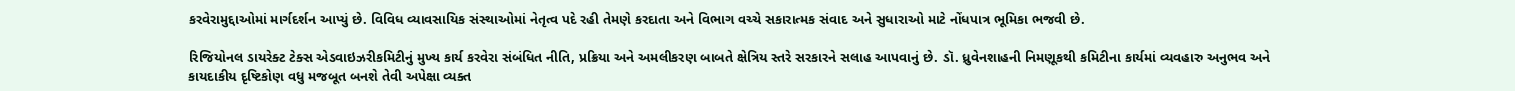કરવેરામુદ્દાઓમાં માર્ગદર્શન આપ્યું છે. વિવિધ વ્યાવસાયિક સંસ્થાઓમાં નેતૃત્વ પદે રહી તેમણે કરદાતા અને વિભાગ વચ્ચે સકારાત્મક સંવાદ અને સુધારાઓ માટે નોંધપાત્ર ભૂમિકા ભજવી છે.

રિજિયોનલ ડાયરેક્ટ ટેક્સ એડવાઇઝરીકમિટીનું મુખ્ય કાર્ય કરવેરા સંબંધિત નીતિ, પ્રક્રિયા અને અમલીકરણ બાબતે ક્ષેત્રિય સ્તરે સરકારને સલાહ આપવાનું છે. ડૉ. ધ્રુવેનશાહની નિમણૂકથી કમિટીના કાર્યમાં વ્યવહારુ અનુભવ અને કાયદાકીય દૃષ્ટિકોણ વધુ મજબૂત બનશે તેવી અપેક્ષા વ્યક્ત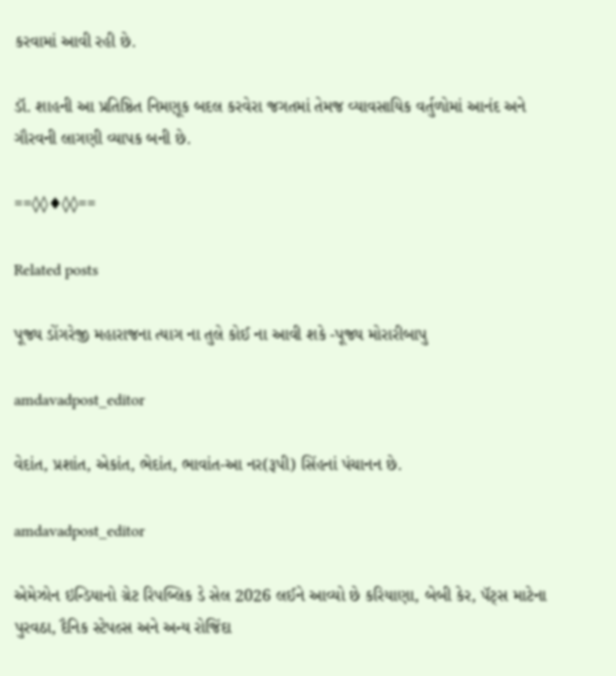કરવામાં આવી રહી છે.

ડૉ. શાહની આ પ્રતિષ્ઠિત નિમણૂક બદલ કરવેરા જગતમાં તેમજ વ્યાવસાયિક વર્તુળોમાં આનંદ અને ગૌરવની લાગણી વ્યાપક બની છે.

==◊◊♦◊◊==

Related posts

પૂજ્ય ડોંગરેજી મહારાજના ત્યાગ ના તુલે કોઈ ના આવી શકે -પૂજ્ય મોરારીબાપુ

amdavadpost_editor

વેદાંત, પ્રશાંત, એકાંત, ભેદાંત, ભાવાંત-આ નર(રૂપી) સિંહનાં પંચાનન છે.

amdavadpost_editor

એમેઝોન ઇન્ડિયાનો ગ્રેટ રિપબ્લિક ડે સેલ 2026 લઈને આવ્યો છે કરિયાણા, બેબી કેર, પૅટ્સ માટેના પુરવઠા, દૈનિક સ્ટેપલ્સ અને અન્ય રોજિંદા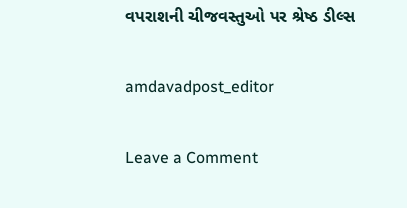વપરાશની ચીજવસ્તુઓ પર શ્રેષ્ઠ ડીલ્સ

amdavadpost_editor

Leave a Comment